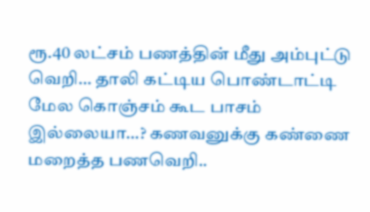ரூ.40 லட்சம் பணத்தின் மீது அம்புட்டு வெறி… தாலி கட்டிய பொண்டாட்டி மேல கொஞ்சம் கூட பாசம் இல்லையா…? கணவனுக்கு கண்ணை மறைத்த பணவெறி..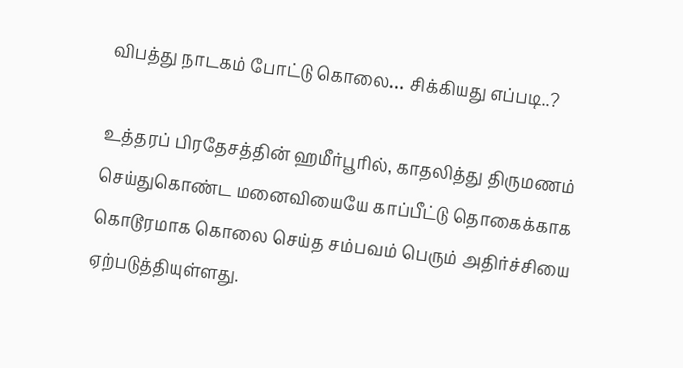விபத்து நாடகம் போட்டு கொலை… சிக்கியது எப்படி..?

உத்தரப் பிரதேசத்தின் ஹமீர்பூரில், காதலித்து திருமணம் செய்துகொண்ட மனைவியையே காப்பீட்டு தொகைக்காக கொடூரமாக கொலை செய்த சம்பவம் பெரும் அதிர்ச்சியை ஏற்படுத்தியுள்ளது.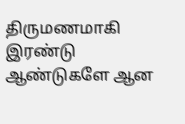திருமணமாகி இரண்டு ஆண்டுகளே ஆன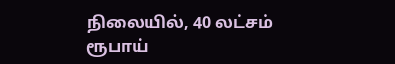நிலையில், 40 லட்சம் ரூபாய்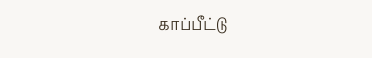காப்பீட்டு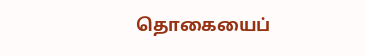தொகையைப்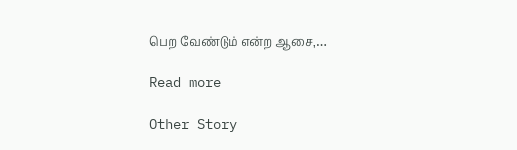பெற வேண்டும் என்ற ஆசை,…

Read more

Other Story